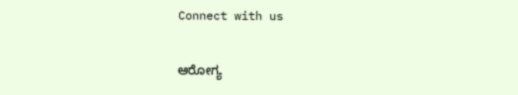Connect with us

ಆರೋಗ್ಯ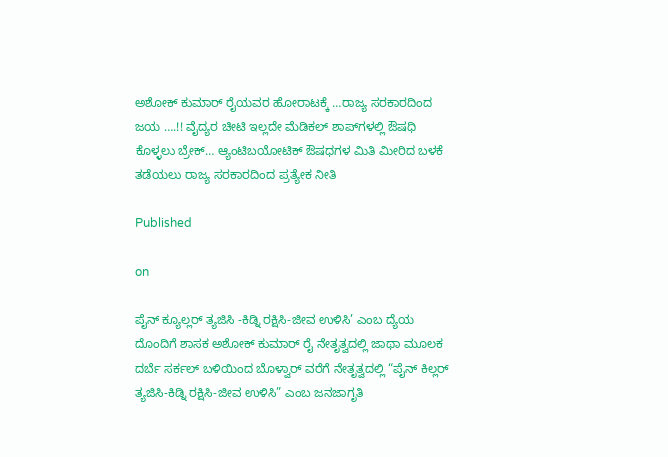ಅಶೋಕ್ ಕುಮಾರ್ ರೈಯವರ ಹೋರಾಟಕ್ಕೆ …ರಾಜ್ಯ ಸರಕಾರದಿಂದ ಜಯ ….!! ವೈದ್ಯರ ಚೀಟಿ ಇಲ್ಲದೇ ಮೆಡಿಕಲ್ ಶಾಪ್‌ಗಳಲ್ಲಿ ಔಷಧಿ ಕೊಳ್ಳಲು ಬ್ರೇಕ್… ಆ್ಯಂಟಿಬಯೋಟಿಕ್ ಔಷಧಗಳ ಮಿತಿ ಮೀರಿದ ಬಳಕೆ ತಡೆಯಲು ರಾಜ್ಯ ಸರಕಾರದಿಂದ ಪ್ರತ್ಯೇಕ ನೀತಿ

Published

on

ಪೈನ್ ಕ್ಯೂಲ್ಲರ್ ತ್ಯಜಿಸಿ -ಕಿಡ್ನಿ ರಕ್ಷಿಸಿ-ಜೀವ ಉಳಿಸಿ’ ಎಂಬ ದ್ಯೆಯ ದೊಂದಿಗೆ ಶಾಸಕ ಅಶೋಕ್ ಕುಮಾರ್ ರೈ ನೇತೃತ್ವದಲ್ಲಿ ಜಾಥಾ ಮೂಲಕ ದರ್ಬೆ ಸರ್ಕಲ್ ಬಳಿಯಿಂದ ಬೊಳ್ವಾರ್ ವರೆಗೆ ನೇತೃತ್ವದಲ್ಲಿ “ಪೈನ್ ಕಿಲ್ಲರ್ ತ್ಯಜಿಸಿ-ಕಿಡ್ನಿ ರಕ್ಷಿಸಿ-ಜೀವ ಉಳಿಸಿ” ಎಂಬ ಜನಜಾಗೃತಿ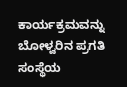ಕಾರ್ಯಕ್ರಮವನ್ನು ಬೋಳ್ವರಿನ ಪ್ರಗತಿ ಸಂಸ್ಥೆಯ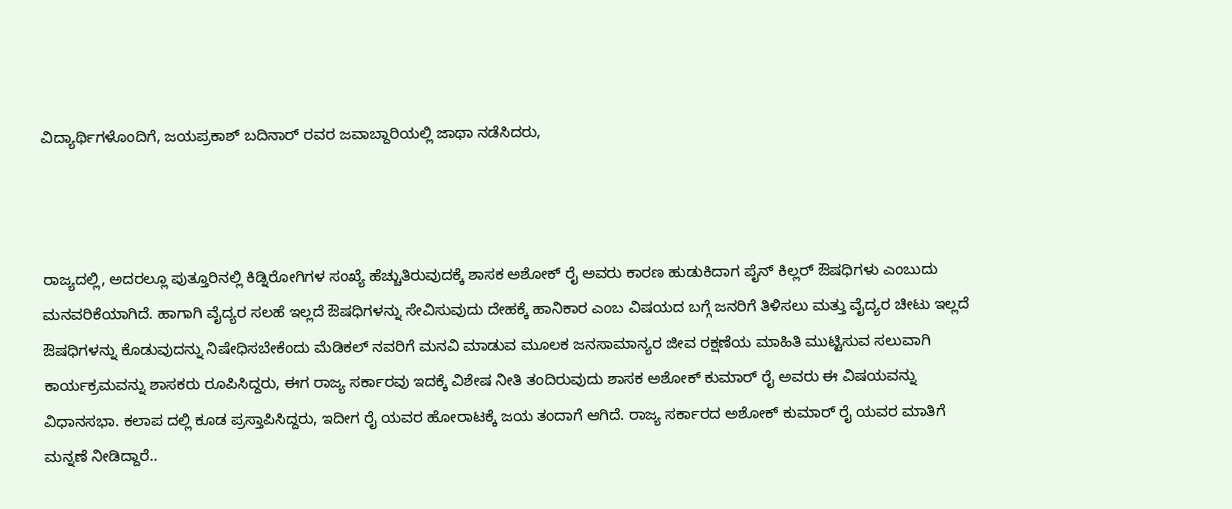ವಿದ್ಯಾರ್ಥಿಗಳೊಂದಿಗೆ, ಜಯಪ್ರಕಾಶ್ ಬದಿನಾರ್ ರವರ ಜವಾಬ್ದಾರಿಯಲ್ಲಿ ಜಾಥಾ ನಡೆಸಿದರು,



ರಾಜ್ಯದಲ್ಲಿ, ಅದರಲ್ಲೂ ಪುತ್ತೂರಿನಲ್ಲಿ ಕಿಡ್ನಿರೋಗಿಗಳ ಸಂಖ್ಯೆ ಹೆಚ್ಚುತಿರುವುದಕ್ಕೆ ಶಾಸಕ ಅಶೋಕ್ ರೈ ಅವರು ಕಾರಣ ಹುಡುಕಿದಾಗ ಪೈನ್ ಕಿಲ್ಲರ್ ಔಷಧಿಗಳು ಎಂಬುದು ಮನವರಿಕೆಯಾಗಿದೆ. ಹಾಗಾಗಿ ವೈದ್ಯರ ಸಲಹೆ ಇಲ್ಲದೆ ಔಷಧಿಗಳನ್ನು ಸೇವಿಸುವುದು ದೇಹಕ್ಕೆ ಹಾನಿಕಾರ ಎಂಬ ವಿಷಯದ ಬಗ್ಗೆ ಜನರಿಗೆ ತಿಳಿಸಲು ಮತ್ತು ವೈದ್ಯರ ಚೀಟು ಇಲ್ಲದೆ ಔಷಧಿಗಳನ್ನು ಕೊಡುವುದನ್ನು ನಿಷೇಧಿಸಬೇಕೆಂದು ಮೆಡಿಕಲ್ ನವರಿಗೆ ಮನವಿ ಮಾಡುವ ಮೂಲಕ ಜನಸಾಮಾನ್ಯರ ಜೀವ ರಕ್ಷಣೆಯ ಮಾಹಿತಿ ಮುಟ್ಟಿಸುವ ಸಲುವಾಗಿ ಕಾರ್ಯಕ್ರಮವನ್ನು ಶಾಸಕರು ರೂಪಿಸಿದ್ದರು, ಈಗ ರಾಜ್ಯ ಸರ್ಕಾರವು ಇದಕ್ಕೆ ವಿಶೇಷ ನೀತಿ ತಂದಿರುವುದು ಶಾಸಕ ಅಶೋಕ್ ಕುಮಾರ್ ರೈ ಅವರು ಈ ವಿಷಯವನ್ನು ವಿಧಾನಸಭಾ. ಕಲಾಪ ದಲ್ಲಿ ಕೂಡ ಪ್ರಸ್ತಾಪಿಸಿದ್ದರು, ಇದೀಗ ರೈ ಯವರ ಹೋರಾಟಕ್ಕೆ ಜಯ ತಂದಾಗೆ ಆಗಿದೆ. ರಾಜ್ಯ ಸರ್ಕಾರದ ಅಶೋಕ್ ಕುಮಾರ್ ರೈ ಯವರ ಮಾತಿಗೆ ಮನ್ನಣೆ ನೀಡಿದ್ದಾರೆ..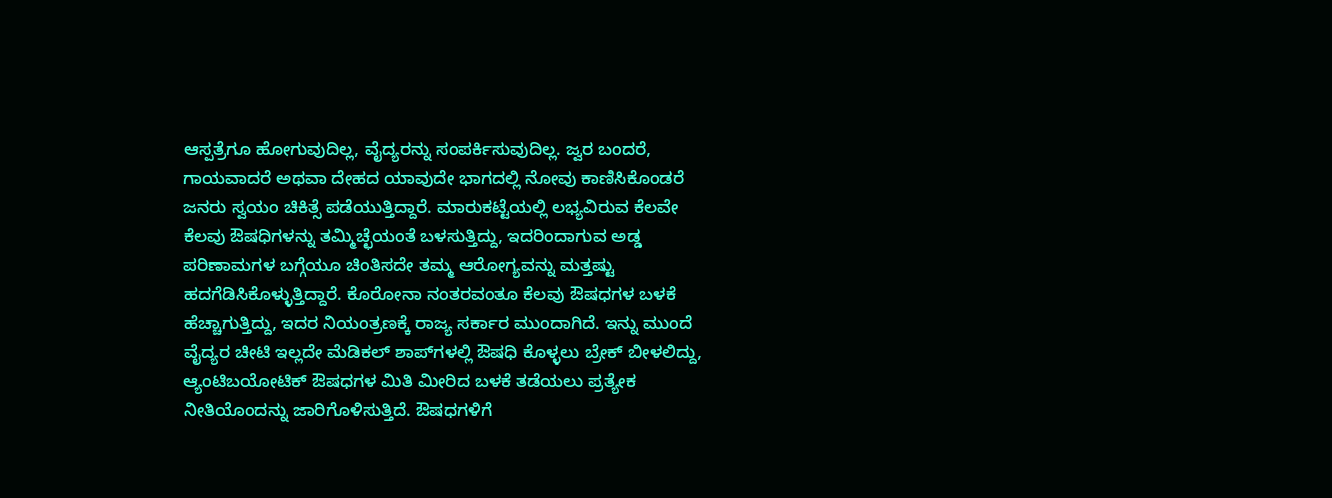ಆಸ್ಪತ್ರೆಗೂ ಹೋಗುವುದಿಲ್ಲ, ವೈದ್ಯರನ್ನು ಸಂಪರ್ಕಿಸುವುದಿಲ್ಲ. ಜ್ವರ ಬಂದರೆ, ಗಾಯವಾದರೆ ಅಥವಾ ದೇಹದ ಯಾವುದೇ ಭಾಗದಲ್ಲಿ ನೋವು ಕಾಣಿಸಿಕೊಂಡರೆ ಜನರು ಸ್ವಯಂ ಚಿಕಿತ್ಸೆ ಪಡೆಯುತ್ತಿದ್ದಾರೆ. ಮಾರುಕಟ್ಟೆಯಲ್ಲಿ ಲಭ್ಯವಿರುವ ಕೆಲವೇ ಕೆಲವು ಔಷಧಿಗಳನ್ನು ತಮ್ಮಿಚ್ಛೆಯಂತೆ ಬಳಸುತ್ತಿದ್ದು, ಇದರಿಂದಾಗುವ ಅಡ್ಡ ಪರಿಣಾಮಗಳ ಬಗ್ಗೆಯೂ ಚಿಂತಿಸದೇ ತಮ್ಮ ಆರೋಗ್ಯವನ್ನು ಮತ್ತಷ್ಟು ಹದಗೆಡಿಸಿಕೊಳ್ಳುತ್ತಿದ್ದಾರೆ. ಕೊರೋನಾ ನಂತರವಂತೂ ಕೆಲವು ಔಷಧಗಳ ಬಳಕೆ ಹೆಚ್ಚಾಗುತ್ತಿದ್ದು, ಇದರ ನಿಯಂತ್ರಣಕ್ಕೆ ರಾಜ್ಯ ಸರ್ಕಾರ ಮುಂದಾಗಿದೆ. ಇನ್ನು ಮುಂದೆ ವೈದ್ಯರ ಚೀಟಿ ಇಲ್ಲದೇ ಮೆಡಿಕಲ್ ಶಾಪ್‌ಗಳಲ್ಲಿ ಔಷಧಿ ಕೊಳ್ಳಲು ಬ್ರೇಕ್ ಬೀಳಲಿದ್ದು, ಆ್ಯಂಟಿಬಯೋಟಿಕ್ ಔಷಧಗಳ ಮಿತಿ ಮೀರಿದ ಬಳಕೆ ತಡೆಯಲು ಪ್ರತ್ಯೇಕ ನೀತಿಯೊಂದನ್ನು ಜಾರಿಗೊಳಿಸುತ್ತಿದೆ. ಔಷಧಗಳಿಗೆ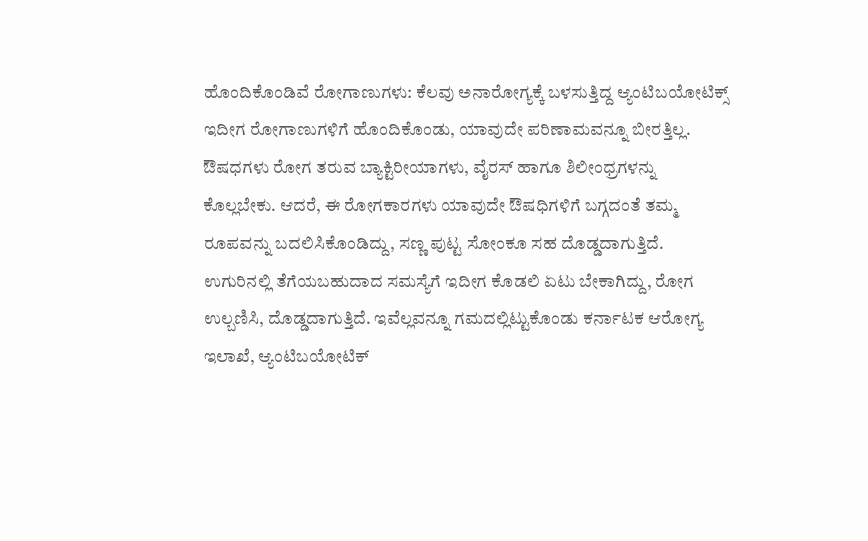ಹೊಂದಿಕೊಂಡಿವೆ ರೋಗಾಣುಗಳು: ಕೆಲವು ಅನಾರೋಗ್ಯಕ್ಕೆ ಬಳಸುತ್ತಿದ್ದ ಆ್ಯಂಟಿಬಯೋಟಿಕ್ಸ್ ಇದೀಗ ರೋಗಾಣುಗಳಿಗೆ ಹೊಂದಿಕೊಂಡು, ಯಾವುದೇ ಪರಿಣಾಮವನ್ನೂ ಬೀರತ್ತಿಲ್ಲ. ಔಷಧಗಳು ರೋಗ ತರುವ ಬ್ಯಾಕ್ಟಿರೀಯಾಗಳು, ವೈರಸ್ ಹಾಗೂ ಶಿಲೀಂಧ್ರಗಳನ್ನು ಕೊಲ್ಲಬೇಕು. ಆದರೆ, ಈ ರೋಗಕಾರಗಳು ಯಾವುದೇ ಔಷಧಿಗಳಿಗೆ ಬಗ್ಗದಂತೆ ತಮ್ಮ ರೂಪವನ್ನು ಬದಲಿಸಿಕೊಂಡಿದ್ದು, ಸಣ್ಣ ಪುಟ್ಟ ಸೋಂಕೂ ಸಹ ದೊಡ್ಡದಾಗುತ್ತಿದೆ. ಉಗುರಿನಲ್ಲಿ ತೆಗೆಯಬಹುದಾದ ಸಮಸ್ಯೆಗೆ ಇದೀಗ ಕೊಡಲಿ ಏಟು ಬೇಕಾಗಿದ್ದು, ರೋಗ ಉಲ್ಬಣಿಸಿ, ದೊಡ್ಡದಾಗುತ್ತಿದೆ. ಇವೆಲ್ಲವನ್ನೂ ಗಮದಲ್ಲಿಟ್ಟುಕೊಂಡು ಕರ್ನಾಟಕ ಆರೋಗ್ಯ ಇಲಾಖೆ, ಆ್ಯಂಟಿಬಯೋಟಿಕ್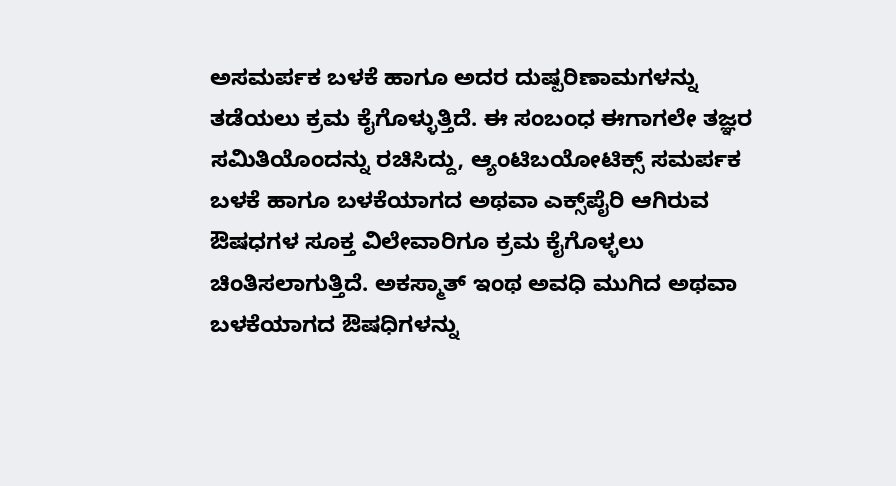ಅಸಮರ್ಪಕ ಬಳಕೆ ಹಾಗೂ ಅದರ ದುಷ್ಪರಿಣಾಮಗಳನ್ನು ತಡೆಯಲು ಕ್ರಮ ಕೈಗೊಳ್ಳುತ್ತಿದೆ. ಈ ಸಂಬಂಧ ಈಗಾಗಲೇ ತಜ್ಞರ ಸಮಿತಿಯೊಂದನ್ನು ರಚಿಸಿದ್ದು, ಆ್ಯಂಟಿಬಯೋಟಿಕ್ಸ್ ಸಮರ್ಪಕ ಬಳಕೆ ಹಾಗೂ ಬಳಕೆಯಾಗದ ಅಥವಾ ಎಕ್ಸ್‌ಪೈರಿ ಆಗಿರುವ ಔಷಧಗಳ ಸೂಕ್ತ ವಿಲೇವಾರಿಗೂ ಕ್ರಮ ಕೈಗೊಳ್ಳಲು ಚಿಂತಿಸಲಾಗುತ್ತಿದೆ. ಅಕಸ್ಮಾತ್ ಇಂಥ ಅವಧಿ ಮುಗಿದ ಅಥವಾ ಬಳಕೆಯಾಗದ ಔಷಧಿಗಳನ್ನು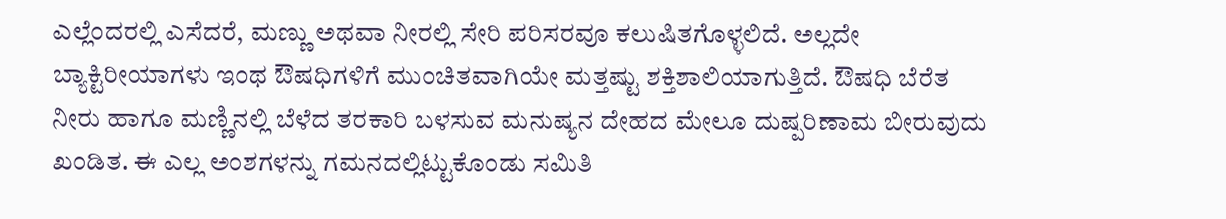ಎಲ್ಲೆಂದರಲ್ಲಿ ಎಸೆದರೆ, ಮಣ್ಣು ಅಥವಾ ನೀರಲ್ಲಿ ಸೇರಿ ಪರಿಸರವೂ ಕಲುಷಿತಗೊಳ್ಳಲಿದೆ. ಅಲ್ಲದೇ ಬ್ಯಾಕ್ಟಿರೀಯಾಗಳು ಇಂಥ ಔಷಧಿಗಳಿಗೆ ಮುಂಚಿತವಾಗಿಯೇ ಮತ್ತಷ್ಟು ಶಕ್ತಿಶಾಲಿಯಾಗುತ್ತಿದೆ. ಔಷಧಿ ಬೆರೆತ ನೀರು ಹಾಗೂ ಮಣ್ಣಿನಲ್ಲಿ ಬೆಳೆದ ತರಕಾರಿ ಬಳಸುವ ಮನುಷ್ಯನ ದೇಹದ ಮೇಲೂ ದುಷ್ಪರಿಣಾಮ ಬೀರುವುದು ಖಂಡಿತ. ಈ ಎಲ್ಲ ಅಂಶಗಳನ್ನು ಗಮನದಲ್ಲಿಟ್ಟುಕೊಂಡು ಸಮಿತಿ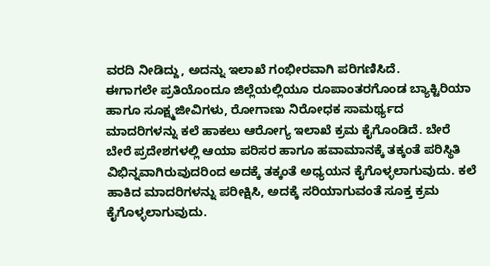ವರದಿ ನೀಡಿದ್ದು, ಅದನ್ನು ಇಲಾಖೆ ಗಂಭೀರವಾಗಿ ಪರಿಗಣಿಸಿದೆ.
ಈಗಾಗಲೇ ಪ್ರತಿಯೊಂದೂ ಜಿಲ್ಲೆಯಲ್ಲಿಯೂ ರೂಪಾಂತರಗೊಂಡ ಬ್ಯಾಕ್ಟಿರಿಯಾ ಹಾಗೂ ಸೂಕ್ಷ್ಮಜೀವಿಗಳು, ರೋಗಾಣು ನಿರೋಧಕ ಸಾಮರ್ಥ್ಯದ ಮಾದರಿಗಳನ್ನು ಕಲೆ ಹಾಕಲು ಆರೋಗ್ಯ ಇಲಾಖೆ ಕ್ರಮ ಕೈಗೊಂಡಿದೆ. ಬೇರೆ ಬೇರೆ ಪ್ರದೇಶಗಳಲ್ಲಿ ಆಯಾ ಪರಿಸರ ಹಾಗೂ ಹವಾಮಾನಕ್ಕೆ ತಕ್ಕಂತೆ ಪರಿಸ್ಥಿತಿ ವಿಭಿನ್ನವಾಗಿರುವುದರಿಂದ ಅದಕ್ಕೆ ತಕ್ಕಂತೆ ಅಧ್ಯಯನ ಕೈಗೊಳ್ಳಲಾಗುವುದು. ಕಲೆ ಹಾಕಿದ ಮಾದರಿಗಳನ್ನು ಪರೀಕ್ಷಿಸಿ, ಅದಕ್ಕೆ ಸರಿಯಾಗುವಂತೆ ಸೂಕ್ತ ಕ್ರಮ ಕೈಗೊಳ್ಳಲಾಗುವುದು.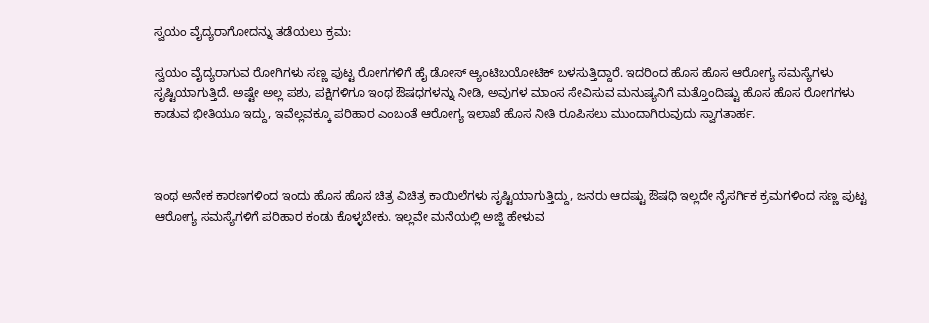ಸ್ವಯಂ ವೈದ್ಯರಾಗೋದನ್ನು ತಡೆಯಲು ಕ್ರಮ:

ಸ್ವಯಂ ವೈದ್ಯರಾಗುವ ರೋಗಿಗಳು ಸಣ್ಣ ಪುಟ್ಟ ರೋಗಗಳಿಗೆ ಹೈ ಡೋಸ್ ಆ್ಯಂಟಿಬಯೋಟಿಕ್ ಬಳಸುತ್ತಿದ್ದಾರೆ. ಇದರಿಂದ ಹೊಸ ಹೊಸ ಆರೋಗ್ಯ ಸಮಸ್ಯೆಗಳು ಸೃಷ್ಟಿಯಾಗುತ್ತಿದೆ. ಅಷ್ಟೇ ಅಲ್ಲ ಪಶು, ಪಕ್ಷಿಗಳಿಗೂ ಇಂಥ ಔಷಧಗಳನ್ನು ನೀಡಿ, ಅವುಗಳ ಮಾಂಸ ಸೇವಿಸುವ ಮನುಷ್ಯನಿಗೆ ಮತ್ತೊಂದಿಷ್ಟು ಹೊಸ ಹೊಸ ರೋಗಗಳು ಕಾಡುವ ಭೀತಿಯೂ ಇದ್ದು, ಇವೆಲ್ಲವಕ್ಕೂ ಪರಿಹಾರ ಎಂಬಂತೆ ಆರೋಗ್ಯ ಇಲಾಖೆ ಹೊಸ ನೀತಿ ರೂಪಿಸಲು ಮುಂದಾಗಿರುವುದು ಸ್ವಾಗತಾರ್ಹ.



ಇಂಥ ಅನೇಕ ಕಾರಣಗಳಿಂದ ಇಂದು ಹೊಸ ಹೊಸ ಚಿತ್ರ ವಿಚಿತ್ರ ಕಾಯಿಲೆಗಳು ಸೃಷ್ಟಿಯಾಗುತ್ತಿದ್ದು, ಜನರು ಆದಷ್ಟು ಔಷಧಿ ಇಲ್ಲದೇ ನೈಸರ್ಗಿಕ ಕ್ರಮಗಳಿಂದ ಸಣ್ಣ ಪುಟ್ಟ ಆರೋಗ್ಯ ಸಮಸ್ಯೆಗಳಿಗೆ ಪರಿಹಾರ ಕಂಡು ಕೊಳ್ಳಬೇಕು. ಇಲ್ಲವೇ ಮನೆಯಲ್ಲಿ ಅಜ್ಜಿ ಹೇಳುವ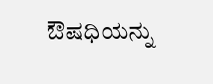ಔಷಧಿಯನ್ನು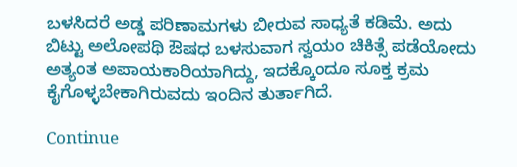ಬಳಸಿದರೆ ಅಡ್ಡ ಪರಿಣಾಮಗಳು ಬೀರುವ ಸಾಧ್ಯತೆ ಕಡಿಮೆ. ಅದು ಬಿಟ್ಟು ಅಲೋಪಥಿ ಔಷಧ ಬಳಸುವಾಗ ಸ್ವಯಂ ಚಿಕಿತ್ಸೆ ಪಡೆಯೋದು ಅತ್ಯಂತ ಅಪಾಯಕಾರಿಯಾಗಿದ್ದು, ಇದಕ್ಕೊಂದೂ ಸೂಕ್ತ ಕ್ರಮ ಕೈಗೊಳ್ಳಬೇಕಾಗಿರುವದು ಇಂದಿನ ತುರ್ತಾಗಿದೆ.

Continue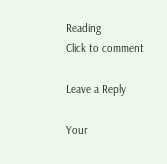Reading
Click to comment

Leave a Reply

Your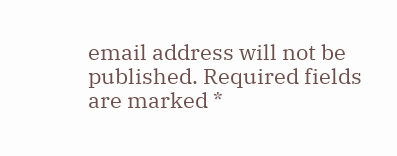email address will not be published. Required fields are marked *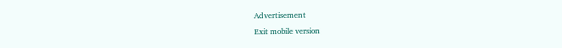Advertisement
Exit mobile version